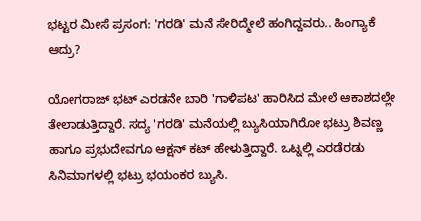ಭಟ್ಟರ ಮೀಸೆ ಪ್ರಸಂಗ: 'ಗರಡಿ' ಮನೆ ಸೇರಿದ್ಮೇಲೆ ಹಂಗಿದ್ದವರು.. ಹಿಂಗ್ಯಾಕೆ ಆದ್ರು?

ಯೋಗರಾಜ್‌ ಭಟ್ ಎರಡನೇ ಬಾರಿ 'ಗಾಳಿಪಟ' ಹಾರಿಸಿದ ಮೇಲೆ ಆಕಾಶದಲ್ಲೇ ತೇಲಾಡುತ್ತಿದ್ದಾರೆ. ಸದ್ಯ 'ಗರಡಿ' ಮನೆಯಲ್ಲಿ ಬ್ಯುಸಿಯಾಗಿರೋ ಭಟ್ರು ಶಿವಣ್ಣ ಹಾಗೂ ಪ್ರಭುದೇವಗೂ ಆಕ್ಷನ್ ಕಟ್ ಹೇಳುತ್ತಿದ್ದಾರೆ. ಒಟ್ನಲ್ಲಿ ಎರಡೆರಡು ಸಿನಿಮಾಗಳಲ್ಲಿ ಭಟ್ರು ಭಯಂಕರ ಬ್ಯುಸಿ.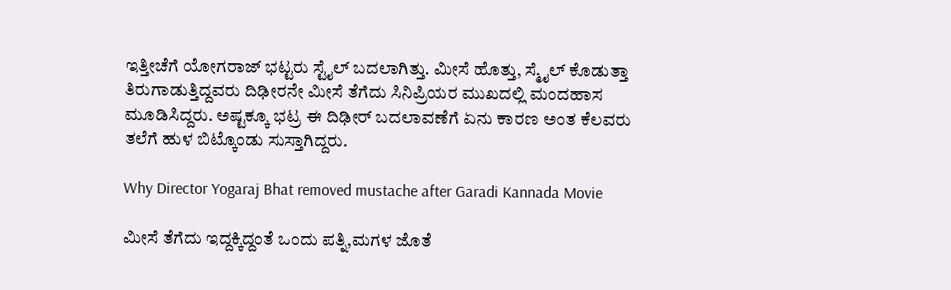ಇತ್ತೀಚೆಗೆ ಯೋಗರಾಜ್ ಭಟ್ಟರು ಸ್ಟೈಲ್ ಬದಲಾಗಿತ್ತು. ಮೀಸೆ ಹೊತ್ತು, ಸ್ಮೈಲ್ ಕೊಡುತ್ತಾ ತಿರುಗಾಡುತ್ತಿದ್ದವರು ದಿಢೀರನೇ ಮೀಸೆ ತೆಗೆದು ಸಿನಿಪ್ರಿಯರ ಮುಖದಲ್ಲಿ ಮಂದಹಾಸ ಮೂಡಿಸಿದ್ದರು. ಅಷ್ಟಕ್ಕೂ ಭಟ್ರ ಈ ದಿಢೀರ್ ಬದಲಾವಣೆಗೆ ಏನು ಕಾರಣ ಅಂತ ಕೆಲವರು ತಲೆಗೆ ಹುಳ ಬಿಟ್ಕೊಂಡು ಸುಸ್ತಾಗಿದ್ದರು.

Why Director Yogaraj Bhat removed mustache after Garadi Kannada Movie

ಮೀಸೆ ತೆಗೆದು ಇದ್ದಕ್ಕಿದ್ದಂತೆ ಒಂದು ಪತ್ನಿ,ಮಗಳ ಜೊತೆ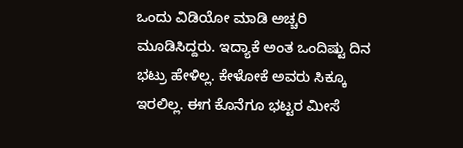ಒಂದು ವಿಡಿಯೋ ಮಾಡಿ ಅಚ್ಚರಿ ಮೂಡಿಸಿದ್ದರು. ಇದ್ಯಾಕೆ ಅಂತ ಒಂದಿಷ್ಟು ದಿನ ಭಟ್ರು ಹೇಳಿಲ್ಲ. ಕೇಳೋಕೆ ಅವರು ಸಿಕ್ಕೂ ಇರಲಿಲ್ಲ. ಈಗ ಕೊನೆಗೂ ಭಟ್ಟರ ಮೀಸೆ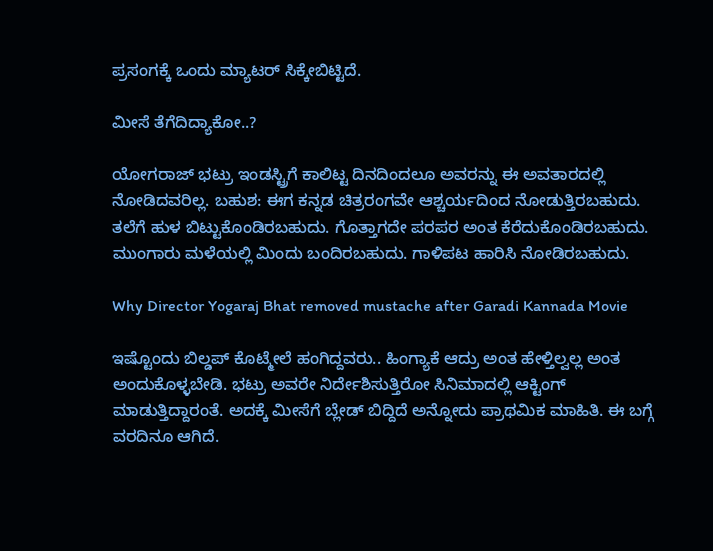ಪ್ರಸಂಗಕ್ಕೆ ಒಂದು ಮ್ಯಾಟರ್ ಸಿಕ್ಕೇಬಿಟ್ಟಿದೆ.

ಮೀಸೆ ತೆಗೆದಿದ್ಯಾಕೋ..?

ಯೋಗರಾಜ್ ಭಟ್ರು ಇಂಡಸ್ಟ್ರಿಗೆ ಕಾಲಿಟ್ಟ ದಿನದಿಂದಲೂ ಅವರನ್ನು ಈ ಅವತಾರದಲ್ಲಿ ನೋಡಿದವರಿಲ್ಲ. ಬಹುಶ: ಈಗ ಕನ್ನಡ ಚಿತ್ರರಂಗವೇ ಆಶ್ಚರ್ಯದಿಂದ ನೋಡುತ್ತಿರಬಹುದು. ತಲೆಗೆ ಹುಳ ಬಿಟ್ಟುಕೊಂಡಿರಬಹುದು. ಗೊತ್ತಾಗದೇ ಪರಪರ ಅಂತ ಕೆರೆದುಕೊಂಡಿರಬಹುದು. ಮುಂಗಾರು ಮಳೆಯಲ್ಲಿ ಮಿಂದು ಬಂದಿರಬಹುದು. ಗಾಳಿಪಟ ಹಾರಿಸಿ ನೋಡಿರಬಹುದು.

Why Director Yogaraj Bhat removed mustache after Garadi Kannada Movie

ಇಷ್ಟೊಂದು ಬಿಲ್ಡಪ್ ಕೊಟ್ಮೇಲೆ ಹಂಗಿದ್ದವರು.. ಹಿಂಗ್ಯಾಕೆ ಆದ್ರು ಅಂತ ಹೇಳ್ತಿಲ್ವಲ್ಲ ಅಂತ ಅಂದುಕೊಳ್ಳಬೇಡಿ. ಭಟ್ರು ಅವರೇ ನಿರ್ದೇಶಿಸುತ್ತಿರೋ ಸಿನಿಮಾದಲ್ಲಿ ಆಕ್ಟಿಂಗ್ ಮಾಡುತ್ತಿದ್ದಾರಂತೆ. ಅದಕ್ಕೆ ಮೀಸೆಗೆ ಬ್ಲೇಡ್ ಬಿದ್ದಿದೆ ಅನ್ನೋದು ಪ್ರಾಥಮಿಕ ಮಾಹಿತಿ. ಈ ಬಗ್ಗೆ ವರದಿನೂ ಆಗಿದೆ.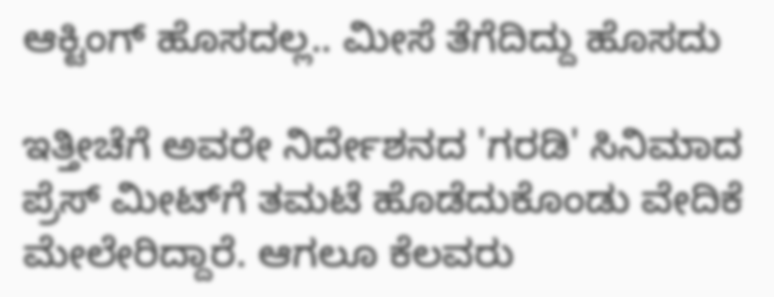ಆಕ್ಟಿಂಗ್ ಹೊಸದಲ್ಲ.. ಮೀಸೆ ತೆಗೆದಿದ್ದು ಹೊಸದು

ಇತ್ತೀಚೆಗೆ ಅವರೇ ನಿರ್ದೇಶನದ 'ಗರಡಿ' ಸಿನಿಮಾದ ಪ್ರೆಸ್‌ ಮೀಟ್‌ಗೆ ತಮಟೆ ಹೊಡೆದುಕೊಂಡು ವೇದಿಕೆ ಮೇಲೇರಿದ್ದಾರೆ. ಆಗಲೂ ಕೆಲವರು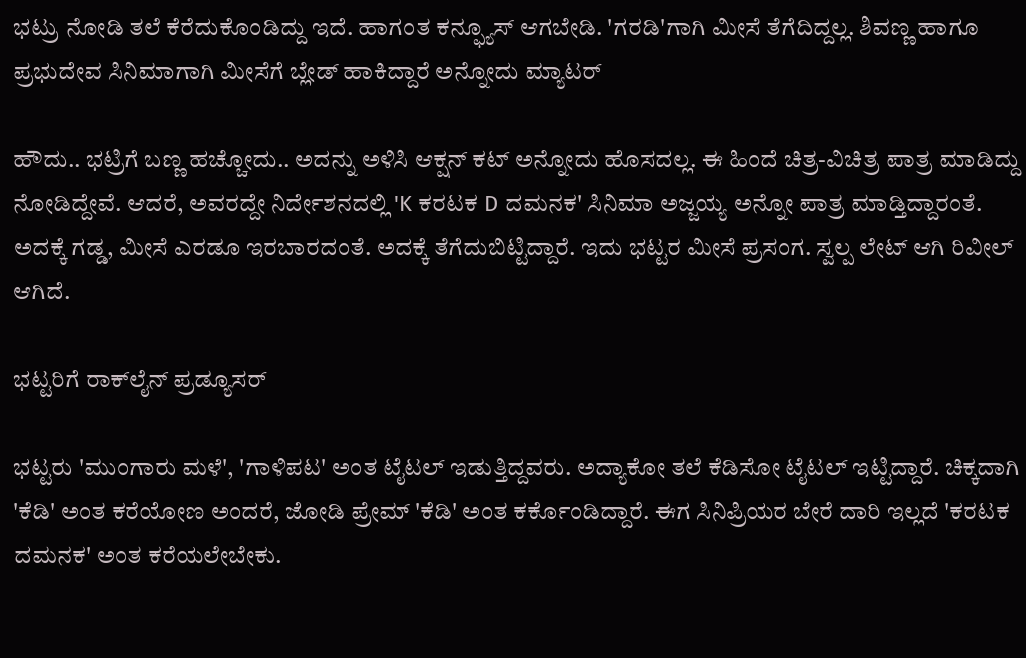ಭಟ್ರು ನೋಡಿ ತಲೆ ಕೆರೆದುಕೊಂಡಿದ್ದು ಇದೆ. ಹಾಗಂತ ಕನ್ಫ್ಯೂಸ್ ಆಗಬೇಡಿ. 'ಗರಡಿ'ಗಾಗಿ ಮೀಸೆ ತೆಗೆದಿದ್ದಲ್ಲ. ಶಿವಣ್ಣ ಹಾಗೂ ಪ್ರಭುದೇವ ಸಿನಿಮಾಗಾಗಿ ಮೀಸೆಗೆ ಬ್ಲೇಡ್ ಹಾಕಿದ್ದಾರೆ ಅನ್ನೋದು ಮ್ಯಾಟರ್

ಹೌದು.. ಭಟ್ರಿಗೆ ಬಣ್ಣ ಹಚ್ಚೋದು.. ಅದನ್ನು ಅಳಿಸಿ ಆಕ್ಷನ್ ಕಟ್ ಅನ್ನೋದು ಹೊಸದಲ್ಲ. ಈ ಹಿಂದೆ ಚಿತ್ರ-ವಿಚಿತ್ರ ಪಾತ್ರ ಮಾಡಿದ್ದು ನೋಡಿದ್ದೇವೆ. ಆದರೆ, ಅವರದ್ದೇ ನಿರ್ದೇಶನದಲ್ಲಿ 'K ಕರಟಕ D ದಮನಕ' ಸಿನಿಮಾ ಅಜ್ಜಯ್ಯ ಅನ್ನೋ ಪಾತ್ರ ಮಾಡ್ತಿದ್ದಾರಂತೆ. ಅದಕ್ಕೆ ಗಡ್ಡ, ಮೀಸೆ ಎರಡೂ ಇರಬಾರದಂತೆ. ಅದಕ್ಕೆ ತೆಗೆದುಬಿಟ್ಟಿದ್ದಾರೆ. ಇದು ಭಟ್ಟರ ಮೀಸೆ ಪ್ರಸಂಗ. ಸ್ವಲ್ಪ ಲೇಟ್ ಆಗಿ ರಿವೀಲ್ ಆಗಿದೆ.

ಭಟ್ಟರಿಗೆ ರಾಕ್‌ಲೈನ್ ಪ್ರಡ್ಯೂಸರ್

ಭಟ್ಟರು 'ಮುಂಗಾರು ಮಳೆ', 'ಗಾಳಿಪಟ' ಅಂತ ಟೈಟಲ್ ಇಡುತ್ತಿದ್ದವರು. ಅದ್ಯಾಕೋ ತಲೆ ಕೆಡಿಸೋ ಟೈಟಲ್ ಇಟ್ಟಿದ್ದಾರೆ. ಚಿಕ್ಕದಾಗಿ 'ಕೆಡಿ' ಅಂತ ಕರೆಯೋಣ ಅಂದರೆ, ಜೋಡಿ ಪ್ರೇಮ್ 'ಕೆಡಿ' ಅಂತ ಕರ್ಕೊಂಡಿದ್ದಾರೆ. ಈಗ ಸಿನಿಪ್ರಿಯರ ಬೇರೆ ದಾರಿ ಇಲ್ಲದೆ 'ಕರಟಕ ದಮನಕ' ಅಂತ ಕರೆಯಲೇಬೇಕು.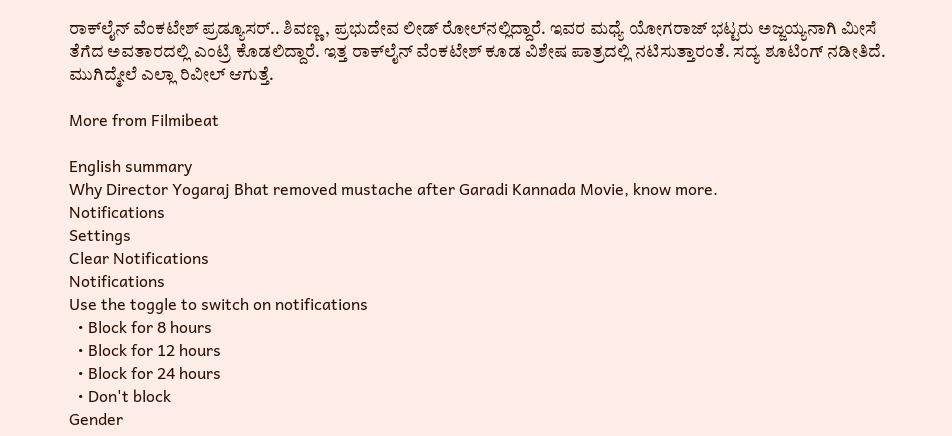ರಾಕ್‌ಲೈನ್ ವೆಂಕಟೇಶ್ ಪ್ರಡ್ಯೂಸರ್.. ಶಿವಣ್ಣ, ಪ್ರಭುದೇವ ಲೀಡ್ ರೋಲ್‌ನಲ್ಲಿದ್ದಾರೆ. ಇವರ ಮಧ್ಯೆ ಯೋಗರಾಜ್ ಭಟ್ಟರು ಅಜ್ಜಯ್ಯನಾಗಿ ಮೀಸೆ ತೆಗೆದ ಅವತಾರದಲ್ಲಿ ಎಂಟ್ರಿ ಕೊಡಲಿದ್ದಾರೆ. ಇತ್ತ ರಾಕ್‌ಲೈನ್ ವೆಂಕಟೇಶ್ ಕೂಡ ವಿಶೇಷ ಪಾತ್ರದಲ್ಲಿ ನಟಿಸುತ್ತಾರಂತೆ. ಸದ್ಯ ಶೂಟಿಂಗ್ ನಡೀತಿದೆ. ಮುಗಿದ್ಮೇಲೆ ಎಲ್ಲಾ ರಿವೀಲ್ ಆಗುತ್ತೆ.

More from Filmibeat

English summary
Why Director Yogaraj Bhat removed mustache after Garadi Kannada Movie, know more.
Notifications
Settings
Clear Notifications
Notifications
Use the toggle to switch on notifications
  • Block for 8 hours
  • Block for 12 hours
  • Block for 24 hours
  • Don't block
Gender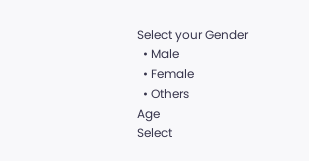Select your Gender
  • Male
  • Female
  • Others
Age
Select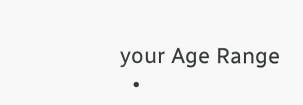your Age Range
  •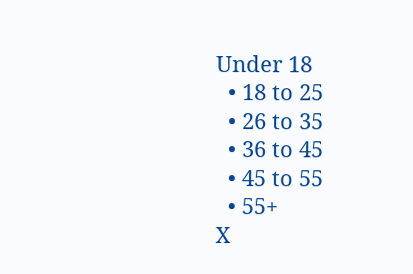Under 18
  • 18 to 25
  • 26 to 35
  • 36 to 45
  • 45 to 55
  • 55+
X